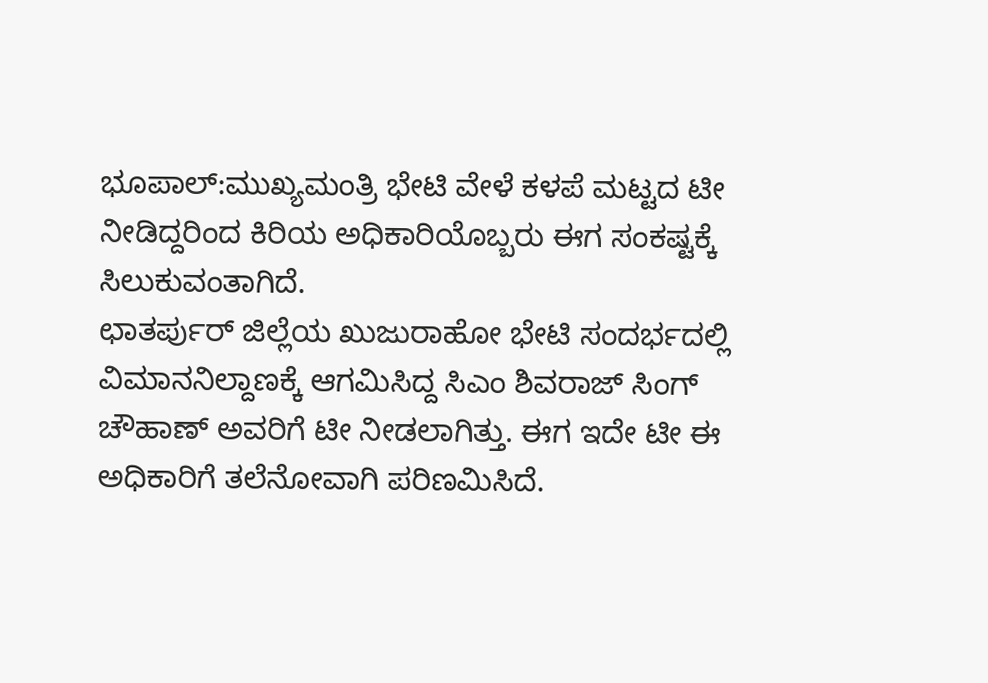ಭೂಪಾಲ್:ಮುಖ್ಯಮಂತ್ರಿ ಭೇಟಿ ವೇಳೆ ಕಳಪೆ ಮಟ್ಟದ ಟೀ ನೀಡಿದ್ದರಿಂದ ಕಿರಿಯ ಅಧಿಕಾರಿಯೊಬ್ಬರು ಈಗ ಸಂಕಷ್ಟಕ್ಕೆ ಸಿಲುಕುವಂತಾಗಿದೆ.
ಛಾತರ್ಪುರ್ ಜಿಲ್ಲೆಯ ಖುಜುರಾಹೋ ಭೇಟಿ ಸಂದರ್ಭದಲ್ಲಿ ವಿಮಾನನಿಲ್ದಾಣಕ್ಕೆ ಆಗಮಿಸಿದ್ದ ಸಿಎಂ ಶಿವರಾಜ್ ಸಿಂಗ್ ಚೌಹಾಣ್ ಅವರಿಗೆ ಟೀ ನೀಡಲಾಗಿತ್ತು. ಈಗ ಇದೇ ಟೀ ಈ ಅಧಿಕಾರಿಗೆ ತಲೆನೋವಾಗಿ ಪರಿಣಮಿಸಿದೆ.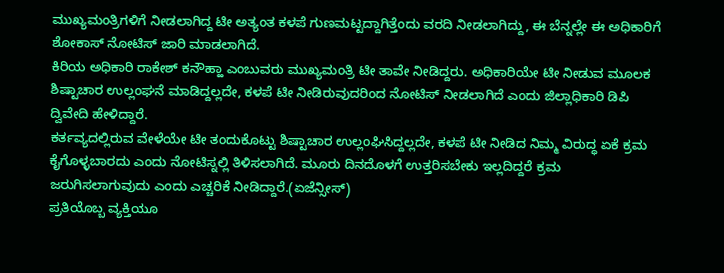ಮುಖ್ಯಮಂತ್ರಿಗಳಿಗೆ ನೀಡಲಾಗಿದ್ದ ಟೀ ಅತ್ಯಂತ ಕಳಪೆ ಗುಣಮಟ್ಟದ್ದಾಗಿತ್ತೆಂದು ವರದಿ ನೀಡಲಾಗಿದ್ದು, ಈ ಬೆನ್ನಲ್ಲೇ ಈ ಅಧಿಕಾರಿಗೆ ಶೋಕಾಸ್ ನೋಟಿಸ್ ಜಾರಿ ಮಾಡಲಾಗಿದೆ.
ಕಿರಿಯ ಅಧಿಕಾರಿ ರಾಕೇಶ್ ಕನೌಹ್ಹಾ ಎಂಬುವರು ಮುಖ್ಯಮಂತ್ರಿ ಟೀ ತಾವೇ ನೀಡಿದ್ದರು. ಅಧಿಕಾರಿಯೇ ಟೀ ನೀಡುವ ಮೂಲಕ ಶಿಷ್ಟಾಚಾರ ಉಲ್ಲಂಘನೆ ಮಾಡಿದ್ದಲ್ಲದೇ, ಕಳಪೆ ಟೀ ನೀಡಿರುವುದರಿಂದ ನೋಟಿಸ್ ನೀಡಲಾಗಿದೆ ಎಂದು ಜಿಲ್ಲಾಧಿಕಾರಿ ಡಿಪಿ ದ್ವಿವೇದಿ ಹೇಳಿದ್ದಾರೆ.
ಕರ್ತವ್ಯದಲ್ಲಿರುವ ವೇಳೆಯೇ ಟೀ ತಂದುಕೊಟ್ಟು ಶಿಷ್ಟಾಚಾರ ಉಲ್ಲಂಘಿಸಿದ್ದಲ್ಲದೇ, ಕಳಪೆ ಟೀ ನೀಡಿದ ನಿಮ್ಮ ವಿರುದ್ಧ ಏಕೆ ಕ್ರಮ ಕೈಗೊಳ್ಳಬಾರದು ಎಂದು ನೋಟಿಸ್ನಲ್ಲಿ ತಿಳಿಸಲಾಗಿದೆ. ಮೂರು ದಿನದೊಳಗೆ ಉತ್ತರಿಸಬೇಕು ಇಲ್ಲದಿದ್ದರೆ ಕ್ರಮ ಜರುಗಿಸಲಾಗುವುದು ಎಂದು ಎಚ್ಚರಿಕೆ ನೀಡಿದ್ದಾರೆ.(ಏಜೆನ್ಸೀಸ್)
ಪ್ರತಿಯೊಬ್ಬ ವ್ಯಕ್ತಿಯೂ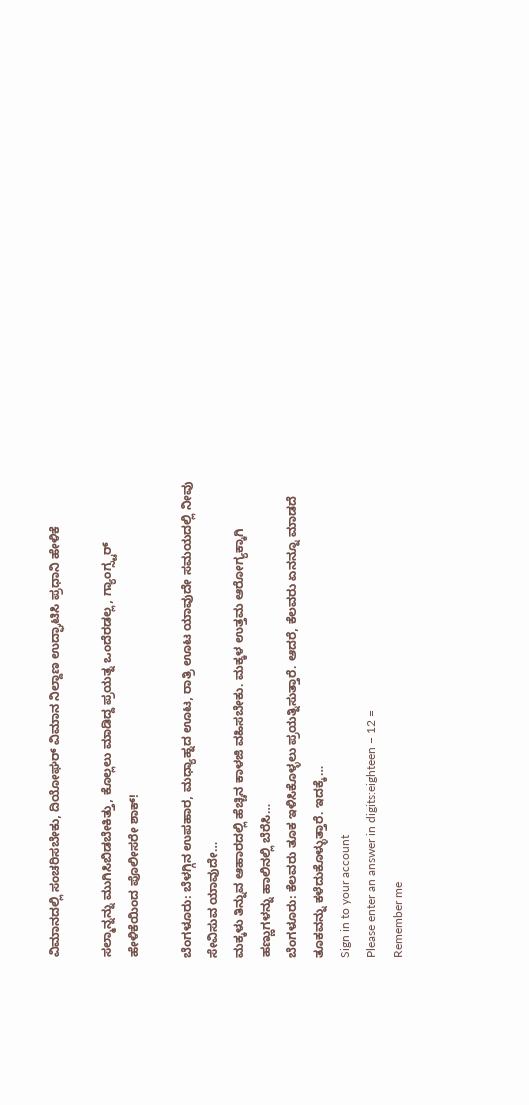ವಿಮಾನದಲ್ಲಿ ಸಂಚರಿಸಬೇಕು, ದಿಯೋಘರ್ ವಿಮಾನ ನಿಲ್ದಾಣ ಉದ್ಘಾಟಿಸಿ ಪ್ರಧಾನಿ ಹೇಳಿಕೆ

ಸಲ್ಮಾನ್ನನ್ನು ಮುಗಿಸಿಬಿಡಬೇಕಿತ್ತು, ಕೊಲ್ಲಲು ಮಾಡಿದ್ದ ಪ್ರಯತ್ನ ಒಂದೆರಡಲ್ಲ, ಗ್ಯಾಂಗ್ಸ್ಟರ್ ಹೇಳಿಕೆಯಿಂದ ಪೊಲೀಸರೇ ಶಾಕ್!

ಬೆಂಗಳೂರು: ಬೆಳಗ್ಗಿನ ಉಪಹಾರ, ಮಧ್ಯಾಹ್ನದ ಊಟ, ರಾತ್ರಿ ಊಟ ಯಾವುದೇ ಸಮಯದಲ್ಲಿ ನೀವು ಸೇವಿಸುವ ಯಾವುದೇ…
ಮಕ್ಕಳು ತಿನ್ನುವ ಆಹಾರದಲ್ಲಿ ಹೆಚ್ಚಿನ ಕಾಳಜಿ ವಹಿಸಬೇಕು. ಮಕ್ಕಳ ಉತ್ತಮ ಆರೋಗ್ಯಕ್ಕಾಗಿ ಹಣ್ಣುಗಳನ್ನು ಹಾಲಿನಲ್ಲಿ ಬೆರೆಸಿ…
ಬೆಂಗಳೂರು: ಕೆಲವರು ತೂಕ ಇಳಿಸಿಕೊಳ್ಳಲು ಪ್ರಯತ್ನಿಸುತ್ತಾರೆ. ಆದರೆ, ಕೆಲವರು ಏನನ್ನೂ ಮಾಡದೆ ತೂಕವನ್ನು ಕಳೆದುಕೊಳ್ಳುತ್ತಾರೆ. ಇದಕ್ಕೆ…
Sign in to your account
Please enter an answer in digits:eighteen − 12 =
Remember me